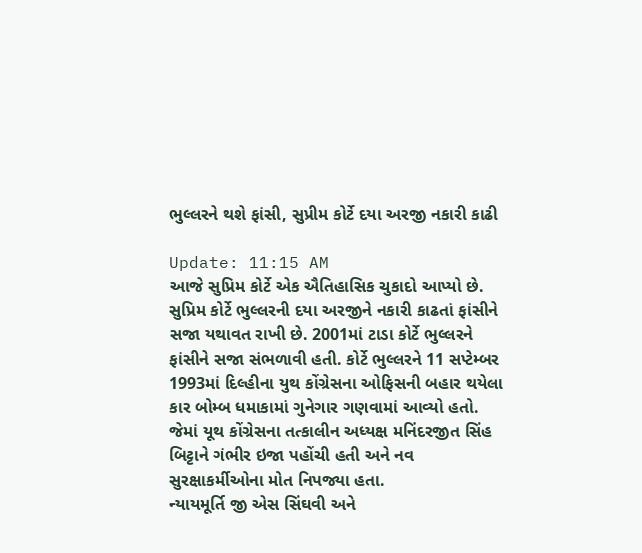ભુલ્લરને થશે ફાંસી, સુપ્રીમ કોર્ટે દયા અરજી નકારી કાઢી

Update: 11:15 AM
આજે સુપ્રિમ કોર્ટે એક ઐતિહાસિક ચુકાદો આપ્યો છે. સુપ્રિમ કોર્ટે ભુલ્લરની દયા અરજીને નકારી કાઢતાં ફાંસીને સજા યથાવત રાખી છે. 2001માં ટાડા કોર્ટે ભુલ્લરને ફાંસીને સજા સંભળાવી હતી. કોર્ટે ભુલ્લરને 11 સપ્ટેમ્બર 1993માં દિલ્હીના યુથ કોંગ્રેસના ઓફિસની બહાર થયેલા કાર બોમ્બ ધમાકામાં ગુનેગાર ગણવામાં આવ્યો હતો. જેમાં યૂથ કોંગ્રેસના તત્કાલીન અધ્યક્ષ મનિંદરજીત સિંહ બિટ્ટાને ગંભીર ઇજા પહોંચી હતી અને નવ સુરક્ષાકર્મીઓના મોત નિપજ્યા હતા.
ન્યાયમૂર્તિ જી એસ સિંઘવી અને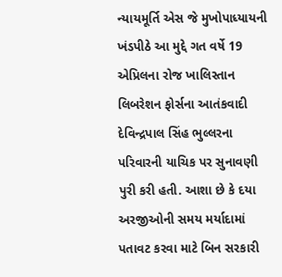ન્યાયમૂર્તિ એસ જે મુખોપાધ્યાયની ખંડપીઠે આ મુદ્દે ગત વર્ષે 19 એપ્રિલના રોજ ખાલિસ્તાન લિબરેશન ફોર્સના આતંકવાદી દેવિન્દ્રપાલ સિંહ ભુલ્લરના પરિવારની યાચિક પર સુનાવણી પુરી કરી હતી. આશા છે કે દયા અરજીઓની સમય મર્યાદામાં પતાવટ કરવા માટે બિન સરકારી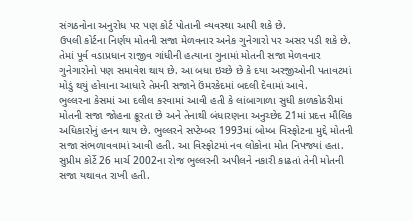સંગઠનોના અનુરોધ પર પણ કોર્ટ પોતાની વ્યવસ્થા આપી શકે છે.
ઉપલી કોર્ટના નિર્ણય મોતની સજા મેળવનાર અનેક ગુનેગારો પર અસર પડી શકે છે. તેમાં પૂર્વ વડાપ્રધાન રાજીવ ગાંધીની હત્યાના ગુનામાં મોતની સજા મેળવનાર ગુનેગારોનો પણ સમાવેશ થાય છે. આ બધા ઇચ્છે છે કે દયા અરજીઓની પતાવટમાં મોડું થયું હોવાના આધારે તેમની સજાને ઉંમરકેદમાં બદલી દેવામાં આવે.
ભુલ્લરના કેસમાં આ દલીલ કરવામાં આવી હતી કે લાંબાગાળા સુધી કાળકોઠરીમાં મોતની સજા જોહના ક્રૂરતા છે અને તેનાથી બંધારણના અનુચ્છેદ 21માં પ્રદત્ત મૌલિક અધિકારોનું હનન થાય છે. ભુલ્લરને સપ્ટેમ્બર 1993માં બોમ્બ વિસ્ફોટના મુદ્દે મોતની સજા સંભળાવવામાં આવી હતી. આ વિસ્ફોટમાં નવ લોકોના મોત નિપજ્યાં હતા.
સુપ્રીમ કોર્ટે 26 માર્ચ 2002ના રોજ ભુલ્લરની અપીલને નકારી કાઢતાં તેની મોતની સજા યથાવત રાખી હતી.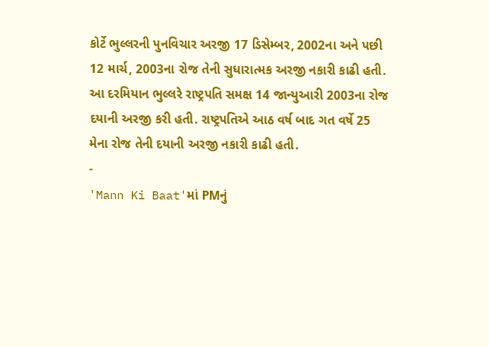કોર્ટે ભુલ્લરની પુનવિચાર અરજી 17 ડિસેમ્બર, 2002ના અને પછી 12 માર્ચ, 2003ના રોજ તેની સુધારાત્મક અરજી નકારી કાઢી હતી.
આ દરમિયાન ભુલ્લરે રાષ્ટ્રપતિ સમક્ષ 14 જાન્યુઆરી 2003ના રોજ દયાની અરજી કરી હતી. રાષ્ટ્રપતિએ આઠ વર્ષ બાદ ગત વર્ષે 25 મેના રોજ તેની દયાની અરજી નકારી કાઢી હતી.
-
'Mann Ki Baat'માં PMનું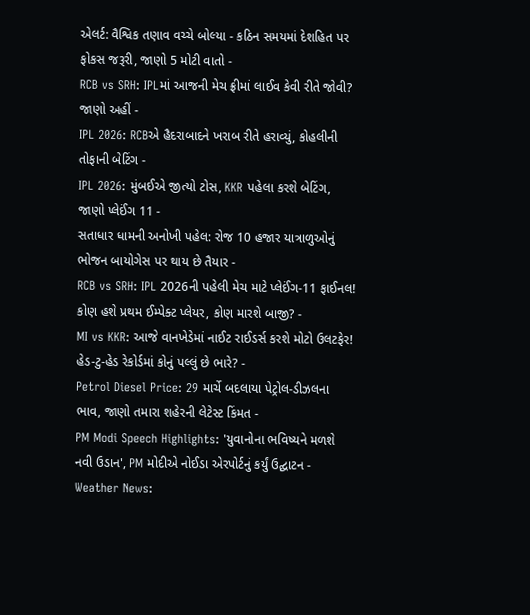એલર્ટ: વૈશ્વિક તણાવ વચ્ચે બોલ્યા - કઠિન સમયમાં દેશહિત પર ફોકસ જરૂરી, જાણો 5 મોટી વાતો -
RCB vs SRH: IPLમાં આજની મેચ ફ્રીમાં લાઈવ કેવી રીતે જોવી? જાણો અહીં -
IPL 2026: RCBએ હૈદરાબાદને ખરાબ રીતે હરાવ્યું, કોહલીની તોફાની બેટિંગ -
IPL 2026: મુંબઈએ જીત્યો ટોસ, KKR પહેલા કરશે બેટિંગ, જાણો પ્લેઈંગ 11 -
સતાધાર ધામની અનોખી પહેલ: રોજ 10 હજાર યાત્રાળુઓનું ભોજન બાયોગેસ પર થાય છે તૈયાર -
RCB vs SRH: IPL 2026ની પહેલી મેચ માટે પ્લેઈંગ-11 ફાઈનલ! કોણ હશે પ્રથમ ઈમ્પેક્ટ પ્લેયર, કોણ મારશે બાજી? -
MI vs KKR: આજે વાનખેડેમાં નાઈટ રાઈડર્સ કરશે મોટો ઉલટફેર! હેડ-ટુ-હેડ રેકોર્ડમાં કોનું પલ્લું છે ભારે? -
Petrol Diesel Price: 29 માર્ચે બદલાયા પેટ્રોલ-ડીઝલના ભાવ, જાણો તમારા શહેરની લેટેસ્ટ કિંમત -
PM Modi Speech Highlights: 'યુવાનોના ભવિષ્યને મળશે નવી ઉડાન', PM મોદીએ નોઈડા એરપોર્ટનું કર્યું ઉદ્ઘાટન -
Weather News: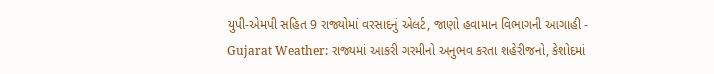યુપી-એમપી સહિત 9 રાજ્યોમાં વરસાદનું એલર્ટ, જાણો હવામાન વિભાગની આગાહી -
Gujarat Weather: રાજ્યમાં આકરી ગરમીનો અનુભવ કરતા શહેરીજનો, કેશોદમાં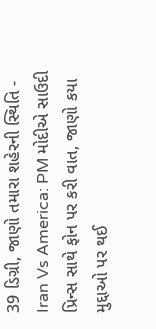39 ડિગ્રી, જાણો તમારા શહેરની સ્થિતિ -
Iran Vs America: PM મોદીએ સાઉદી પ્રિન્સ સાથે ફોન પર કરી વાત, જાણો કયા મુદ્દાઓ પર થઈ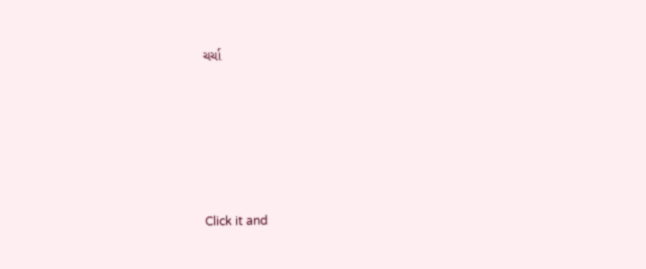ચર્ચા






Click it and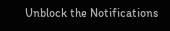Unblock the Notifications